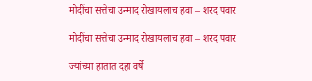मोदींचा सत्तेचा उन्माद रोखायलाच हवा – शरद पवार

मोदींचा सत्तेचा उन्माद रोखायलाच हवा – शरद पवार

ज्यांच्या हातात दहा वर्षे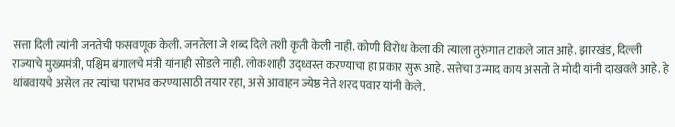सत्ता दिली त्यांनी जनतेची फसवणूक केली. जनतेला जे शब्द दिले तशी कृती केली नाही. कोणी विरोध केला की त्याला तुरुंगात टाकले जात आहे. झारखंड, दिल्ली राज्याचे मुख्यमंत्री, पश्चिम बंगालचे मंत्री यांनाही सोडले नाही. लोकशाही उद्ध्वस्त करण्याचा हा प्रकार सुरू आहे. सत्तेचा उन्माद काय असतो ते मोदी यांनी दाखवले आहे. हे थांबवायचे असेल तर त्यांचा पराभव करण्यासाठी तयार रहा, असे आवाहन ज्येष्ठ नेते शरद पवार यांनी केले.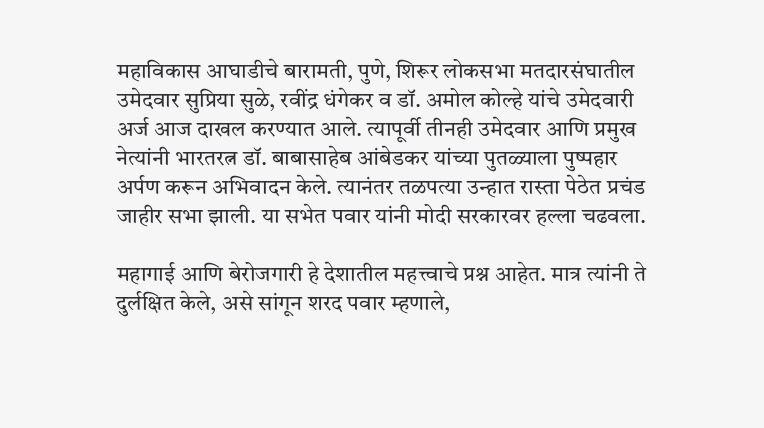महाविकास आघाडीचे बारामती, पुणे, शिरूर लोकसभा मतदारसंघातील उमेदवार सुप्रिया सुळे, रवींद्र धंगेकर व डॉ. अमोल कोल्हे यांचे उमेदवारी अर्ज आज दाखल करण्यात आले. त्यापूर्वी तीनही उमेदवार आणि प्रमुख नेत्यांनी भारतरत्न डॉ. बाबासाहेब आंबेडकर यांच्या पुतळ्याला पुष्पहार अर्पण करून अभिवादन केले. त्यानंतर तळपत्या उन्हात रास्ता पेठेत प्रचंड जाहीर सभा झाली. या सभेत पवार यांनी मोदी सरकारवर हल्ला चढवला.

महागाई आणि बेरोजगारी हे देशातील महत्त्वाचे प्रश्न आहेत. मात्र त्यांनी ते दुर्लक्षित केले, असे सांगून शरद पवार म्हणाले,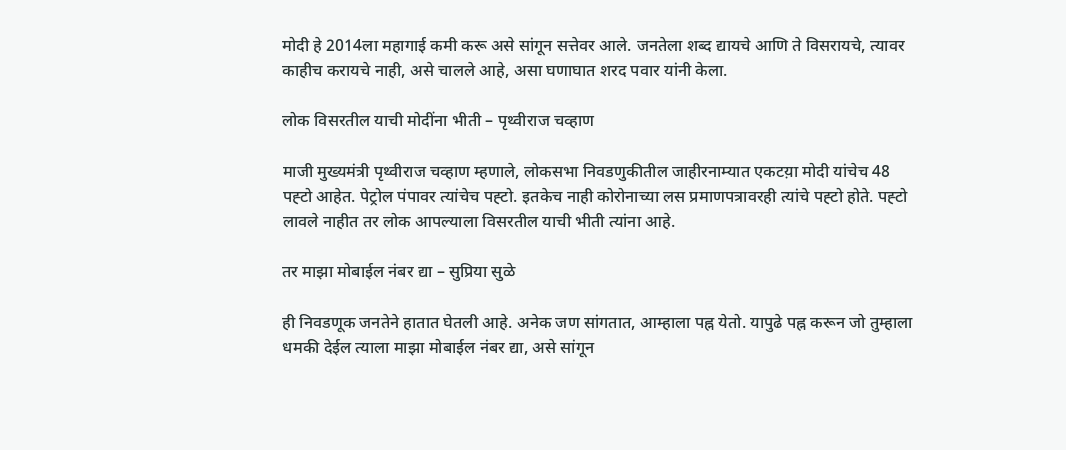मोदी हे 2014ला महागाई कमी करू असे सांगून सत्तेवर आले. जनतेला शब्द द्यायचे आणि ते विसरायचे, त्यावर काहीच करायचे नाही, असे चालले आहे, असा घणाघात शरद पवार यांनी केला.

लोक विसरतील याची मोदींना भीती – पृथ्वीराज चव्हाण

माजी मुख्यमंत्री पृथ्वीराज चव्हाण म्हणाले, लोकसभा निवडणुकीतील जाहीरनाम्यात एकटय़ा मोदी यांचेच 48 पह्टो आहेत. पेट्रोल पंपावर त्यांचेच पह्टो. इतकेच नाही कोरोनाच्या लस प्रमाणपत्रावरही त्यांचे पह्टो होते. पह्टो लावले नाहीत तर लोक आपल्याला विसरतील याची भीती त्यांना आहे.

तर माझा मोबाईल नंबर द्या – सुप्रिया सुळे

ही निवडणूक जनतेने हातात घेतली आहे. अनेक जण सांगतात, आम्हाला पह्न येतो. यापुढे पह्न करून जो तुम्हाला धमकी देईल त्याला माझा मोबाईल नंबर द्या, असे सांगून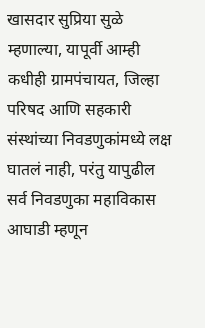खासदार सुप्रिया सुळे म्हणाल्या, यापूर्वी आम्ही कधीही ग्रामपंचायत, जिल्हा परिषद आणि सहकारी संस्थांच्या निवडणुकांमध्ये लक्ष घातलं नाही, परंतु यापुढील सर्व निवडणुका महाविकास आघाडी म्हणून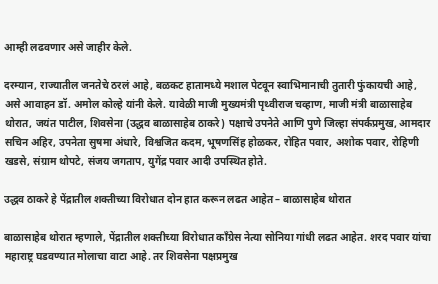आम्ही लढवणार असे जाहीर केले.

दरम्यान, राज्यातील जनतेचे ठरलं आहे, बळकट हातामध्ये मशाल पेटवून स्वाभिमानाची तुतारी फुंकायची आहे, असे आवाहन डॉ. अमोल कोल्हे यांनी केले. यावेळी माजी मुख्यमंत्री पृथ्वीराज चव्हाण, माजी मंत्री बाळासाहेब थोरात, जयंत पाटील, शिवसेना (उद्धव बाळासाहेब ठाकरे) पक्षाचे उपनेते आणि पुणे जिल्हा संपर्कप्रमुख, आमदार सचिन अहिर, उपनेता सुषमा अंधारे, विश्वजित कदम, भूषणसिंह होळकर, रोहित पवार, अशोक पवार, रोहिणी खडसे, संग्राम थोपटे, संजय जगताप, युगेंद्र पवार आदी उपस्थित होते.

उद्धव ठाकरे हे पेंद्रातील शक्तीच्या विरोधात दोन हात करून लढत आहेत – बाळासाहेब थोरात

बाळासाहेब थोरात म्हणाले, पेंद्रातील शक्तीच्या विरोधात काँग्रेस नेत्या सोनिया गांधी लढत आहेत. शरद पवार यांचा महाराष्ट्र घडवण्यात मोलाचा वाटा आहे. तर शिवसेना पक्षप्रमुख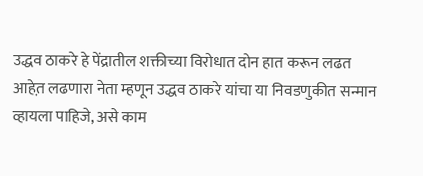उद्धव ठाकरे हे पेंद्रातील शक्तीच्या विरोधात दोन हात करून लढत आहेत़ लढणारा नेता म्हणून उद्धव ठाकरे यांचा या निवडणुकीत सन्मान व्हायला पाहिजे, असे काम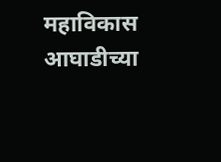महाविकास आघाडीच्या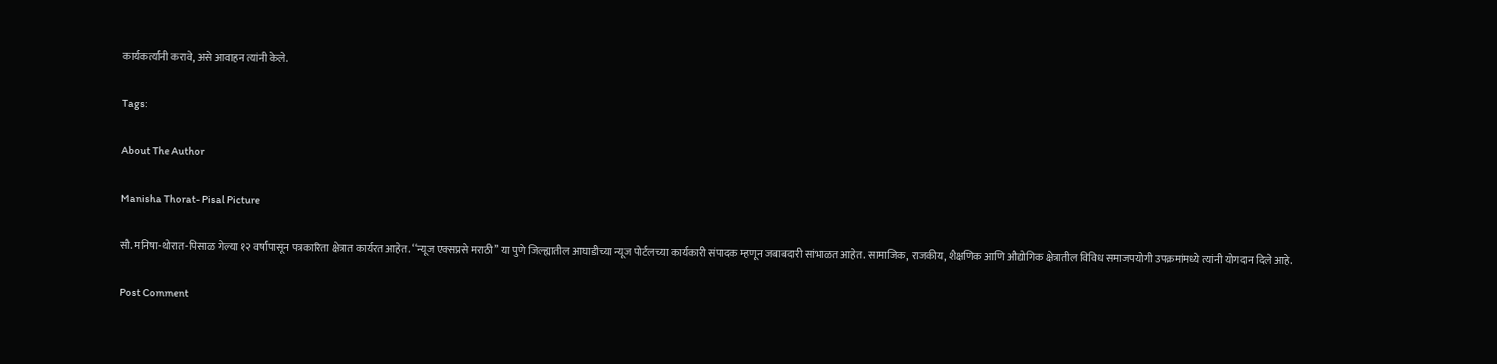कार्यकर्त्यांनी करावे, असे आवाहन त्यांनी केले.

Tags:

About The Author

Manisha Thorat- Pisal Picture

सौ. मनिषा-थोरात-पिसाळ गेल्या १२ वर्षांपासून पत्रकारिता क्षेत्रात कार्यरत आहेत. ‘‘न्यूज एक्सप्रसे मराठी’’ या पुणे जिल्ह्यातील आघाडीच्या न्यूज पोर्टलच्या कार्यकारी संपादक म्हणून जबाबदारी सांभाळत आहेत. सामाजिक, राजकीय, शैक्षणिक आणि औद्योगिक क्षेत्रातील विविध समाजपयोगी उपक्रमांमध्ये त्यांनी योगदान दिले आहे.

Post Comment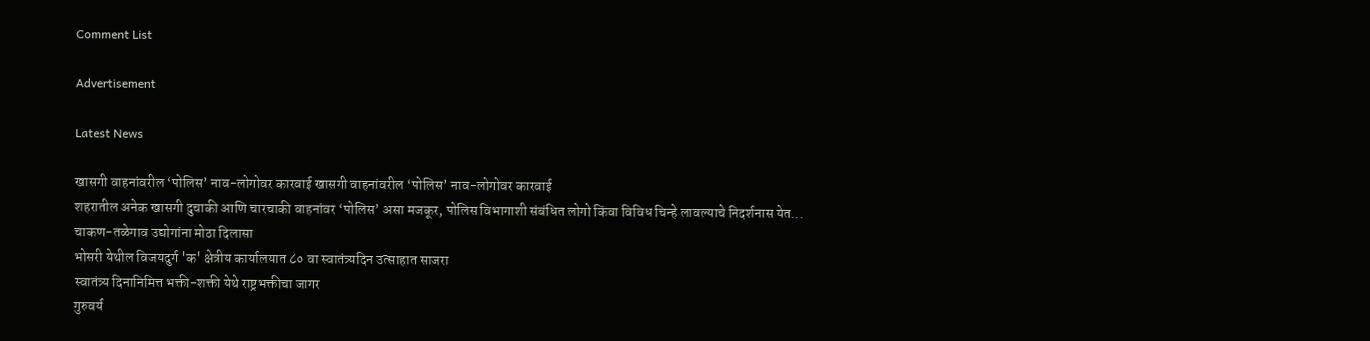Comment List

Advertisement

Latest News

खासगी वाहनांवरील ‘पोलिस’ नाव-लोगोवर कारवाई खासगी वाहनांवरील ‘पोलिस’ नाव-लोगोवर कारवाई
शहरातील अनेक खासगी दुचाकी आणि चारचाकी वाहनांवर ‘पोलिस’ असा मजकूर, पोलिस विभागाशी संबंधित लोगो किंवा विविध चिन्हे लावल्याचे निदर्शनास येत...
चाकण-तळेगाव उद्योगांना मोठा दिलासा
भोसरी येथील विजयदुर्ग 'क' क्षेत्रीय कार्यालयात ८० वा स्वातंत्र्यदिन उत्साहात साजरा
स्वातंत्र्य दिनानिमित्त भक्ती-शक्ती येथे राष्ट्रभक्तीचा जागर
गुरुवर्य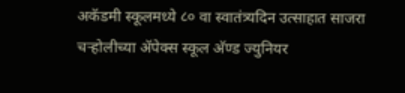अकॅडमी स्कूलमध्ये ८० वा स्वातंत्र्यदिन उत्साहात साजरा
चऱ्होलीच्या अ‍ॅपेक्स स्कूल अ‍ॅण्ड ज्युनियर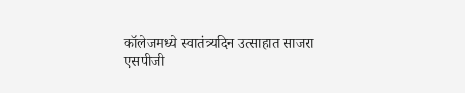कॉलेजमध्ये स्वातंत्र्यदिन उत्साहात साजरा
एसपीजी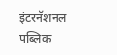इंटरनॅशनल पब्लिक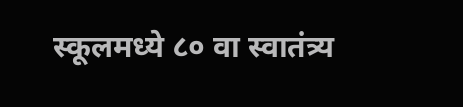स्कूलमध्ये ८० वा स्वातंत्र्य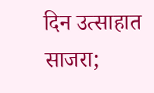दिन उत्साहात साजरा;